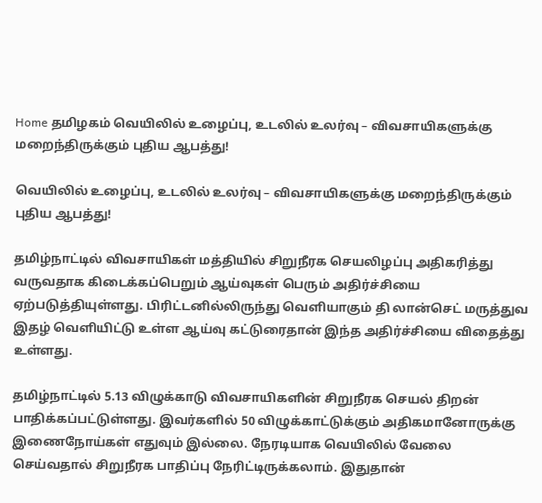Home தமிழகம் வெயிலில் உழைப்பு, உடலில் உலர்வு – விவசாயிகளுக்கு மறைந்திருக்கும் புதிய ஆபத்து!

வெயிலில் உழைப்பு, உடலில் உலர்வு – விவசாயிகளுக்கு மறைந்திருக்கும் புதிய ஆபத்து!

தமிழ்நாட்டில் விவசாயிகள் மத்தியில் சிறுநீரக செயலிழப்பு அதிகரித்து வருவதாக கிடைக்கப்பெறும் ஆய்வுகள் பெரும் அதிர்ச்சியை ஏற்படுத்தியுள்ளது. பிரிட்டனில்லிருந்து வெளியாகும் தி லான்செட் மருத்துவ இதழ் வெளியிட்டு உள்ள ஆய்வு கட்டுரைதான் இந்த அதிர்ச்சியை விதைத்து உள்ளது.

தமிழ்நாட்டில் 5.13 விழுக்காடு விவசாயிகளின் சிறுநீரக செயல் திறன் பாதிக்கப்பட்டுள்ளது. இவர்களில் 50 விழுக்காட்டுக்கும் அதிகமானோருக்கு இணைநோய்கள் எதுவும் இல்லை. நேரடியாக வெயிலில் வேலை செய்வதால் சிறுநீரக பாதிப்பு நேரிட்டிருக்கலாம். இதுதான்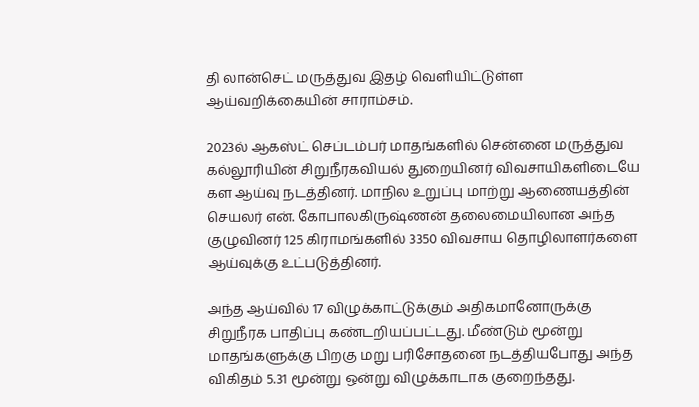தி லான்செட் மருத்துவ இதழ் வெளியிட்டுள்ள ஆய்வறிக்கையின் சாராம்சம்.

2023ல் ஆகஸ்ட் செப்டம்பர் மாதங்களில் சென்னை மருத்துவ கல்லூரியின் சிறுநீரகவியல் துறையினர் விவசாயிகளிடையே கள ஆய்வு நடத்தினர். மாநில உறுப்பு மாற்று ஆணையத்தின் செயலர் என். கோபாலகிருஷ்ணன் தலைமையிலான அந்த குழுவினர் 125 கிராமங்களில் 3350 விவசாய தொழிலாளர்களை ஆய்வுக்கு உட்படுத்தினர்.

அந்த ஆய்வில் 17 விழுக்காட்டுக்கும் அதிகமானோருக்கு சிறுநீரக பாதிப்பு கண்டறியப்பட்டது. மீண்டும் மூன்று மாதங்களுக்கு பிறகு மறு பரிசோதனை நடத்தியபோது அந்த விகிதம் 5.31 மூன்று ஒன்று விழுக்காடாக குறைந்தது.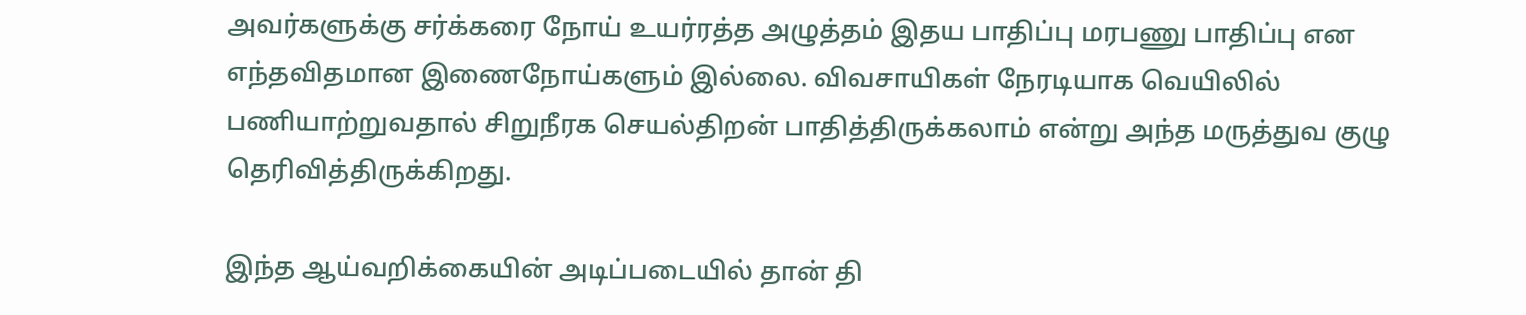அவர்களுக்கு சர்க்கரை நோய் உயர்ரத்த அழுத்தம் இதய பாதிப்பு மரபணு பாதிப்பு என எந்தவிதமான இணைநோய்களும் இல்லை. விவசாயிகள் நேரடியாக வெயிலில் பணியாற்றுவதால் சிறுநீரக செயல்திறன் பாதித்திருக்கலாம் என்று அந்த மருத்துவ குழு தெரிவித்திருக்கிறது.

இந்த ஆய்வறிக்கையின் அடிப்படையில் தான் தி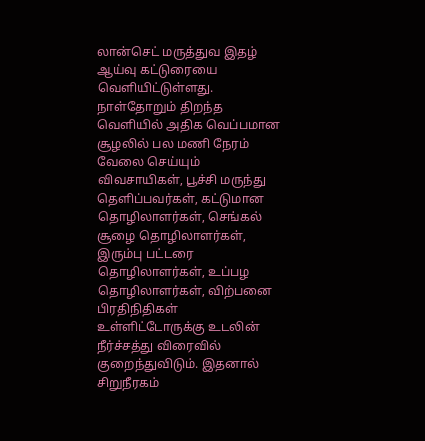லான்செட் மருத்துவ இதழ் ஆய்வு கட்டுரையை வெளியிட்டுள்ளது. நாள்தோறும் திறந்த வெளியில் அதிக வெப்பமான சூழலில் பல மணி நேரம் வேலை செய்யும் விவசாயிகள், பூச்சி மருந்து தெளிப்பவர்கள், கட்டுமான தொழிலாளர்கள், செங்கல் சூழை தொழிலாளர்கள், இரும்பு பட்டரை தொழிலாளர்கள், உப்பழ தொழிலாளர்கள், விற்பனை பிரதிநிதிகள் உள்ளிட்டோருக்கு உடலின் நீர்ச்சத்து விரைவில் குறைந்துவிடும். இதனால் சிறுநீரகம்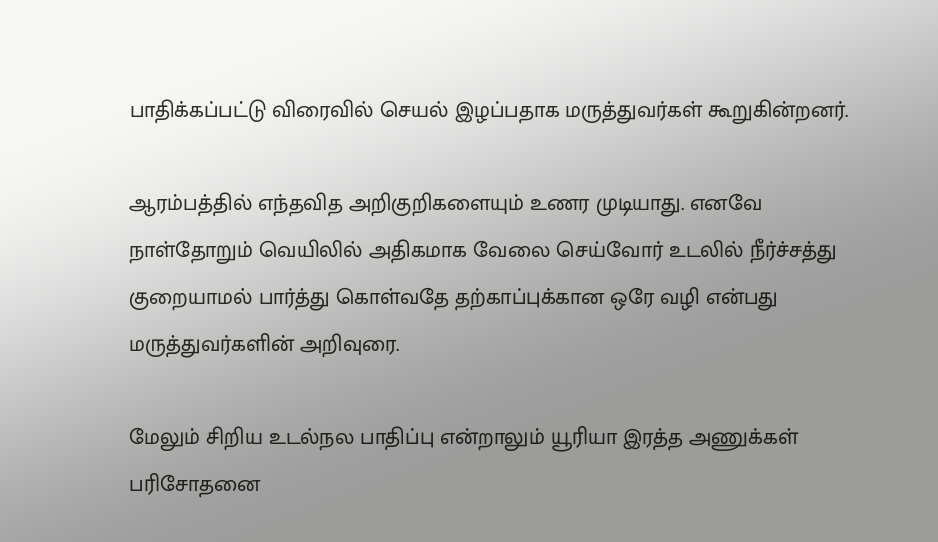பாதிக்கப்பட்டு விரைவில் செயல் இழப்பதாக மருத்துவர்கள் கூறுகின்றனர்.

ஆரம்பத்தில் எந்தவித அறிகுறிகளையும் உணர முடியாது. எனவே நாள்தோறும் வெயிலில் அதிகமாக வேலை செய்வோர் உடலில் நீர்ச்சத்து குறையாமல் பார்த்து கொள்வதே தற்காப்புக்கான ஒரே வழி என்பது மருத்துவர்களின் அறிவுரை.

மேலும் சிறிய உடல்நல பாதிப்பு என்றாலும் யூரியா இரத்த அணுக்கள் பரிசோதனை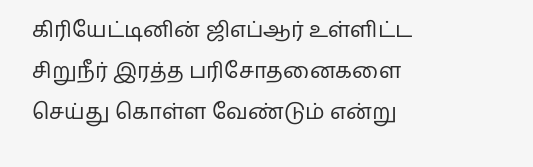கிரியேட்டினின் ஜிஎப்ஆர் உள்ளிட்ட சிறுநீர் இரத்த பரிசோதனைகளை செய்து கொள்ள வேண்டும் என்று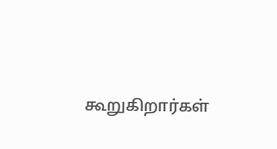கூறுகிறார்கள்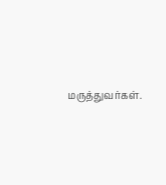மருத்துவர்கள்.